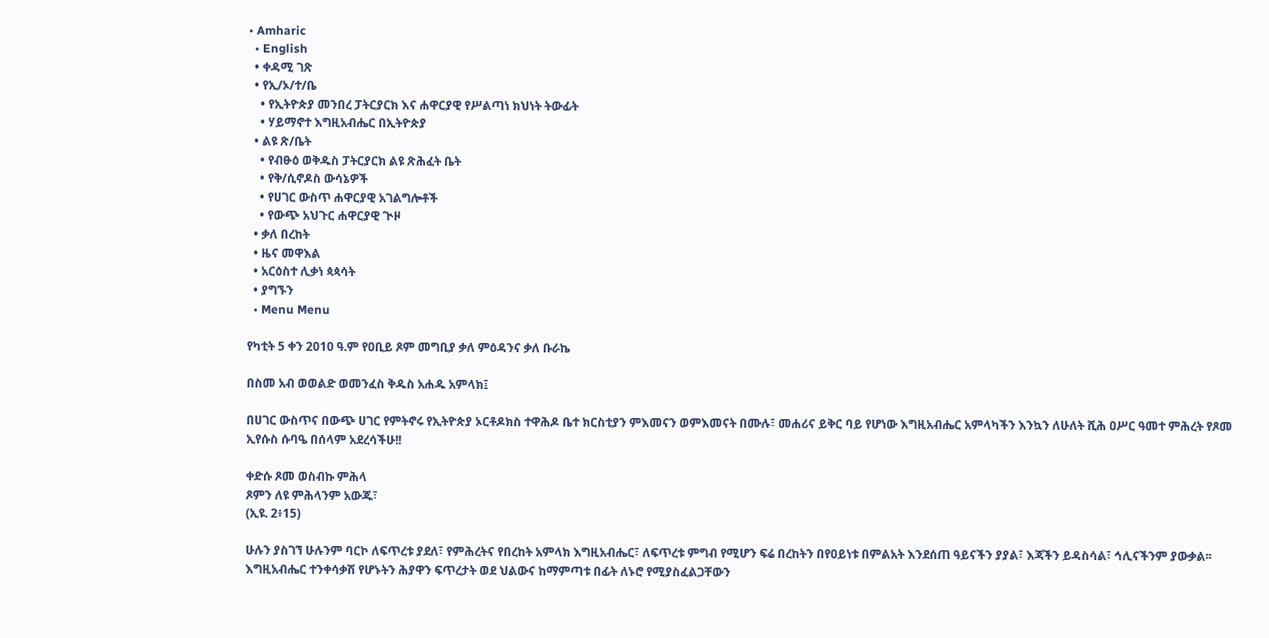• Amharic
  • English
  • ቀዳሚ ገጽ
  • የኢ/ኦ/ተ/ቤ
    • የኢትዮጵያ መንበረ ፓትርያርክ እና ሐዋርያዊ የሥልጣነ ክህነት ትውፊት
    • ሃይማኖተ እግዚአብሔር በኢትዮጵያ
  • ልዩ ጽ/ቤት
    • የብፁዕ ወቅዱስ ፓትርያርክ ልዩ ጽሕፈት ቤት
    • የቅ/ሲኖዶስ ውሳኔዎች
    • የሀገር ውስጥ ሐዋርያዊ አገልግሎቶች
    • የውጭ አህጉር ሐዋርያዊ ጒዞ
  • ቃለ በረከት
  • ዜና መዋእል
  • አርዕስተ ሊቃነ ጳጳሳት
  • ያግኙን
  • Menu Menu

የካቲት 5 ቀን 2010 ዓ.ም የዐቢይ ጾም መግቢያ ቃለ ምዕዳንና ቃለ ቡራኬ

በስመ አብ ወወልድ ወመንፈስ ቅዱስ አሐዱ አምላክ፤

በሀገር ውስጥና በውጭ ሀገር የምትኖሩ የኢትዮጵያ ኦርቶዶክስ ተዋሕዶ ቤተ ክርስቲያን ምእመናን ወምእመናት በሙሉ፣ መሐሪና ይቅር ባይ የሆነው እግዚአብሔር አምላካችን እንኳን ለሁለት ሺሕ ዐሥር ዓመተ ምሕረት የጾመ ኢየሱስ ሱባዔ በሰላም አደረሳችሁ!!

ቀድሱ ጾመ ወስብኩ ምሕላ
ጾምን ለዩ ምሕላንም አውጁ፣
(ኢዩ. 2፥15)

ሁሉን ያስገኘ ሁሉንም ባርኮ ለፍጥረቱ ያደለ፣ የምሕረትና የበረከት አምላክ እግዚአብሔር፣ ለፍጥረቱ ምግብ የሚሆን ፍሬ በረከትን በየዐይነቱ በምልአት እንደሰጠ ዓይናችን ያያል፣ እጃችን ይዳስሳል፣ ኅሊናችንም ያውቃል፡፡ እግዚአብሔር ተንቀሳቃሽ የሆኑትን ሕያዋን ፍጥረታት ወደ ህልውና ከማምጣቱ በፊት ለኑሮ የሚያስፈልጋቸውን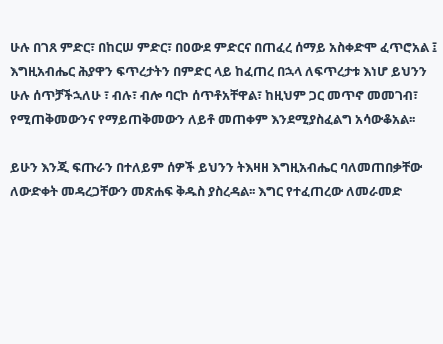ሁሉ በገጸ ምድር፣ በከርሠ ምድር፣ በዐውደ ምድርና በጠፈረ ሰማይ አስቀድሞ ፈጥሮአል ፤ እግዚአብሔር ሕያዋን ፍጥረታትን በምድር ላይ ከፈጠረ በኋላ ለፍጥረታቱ እነሆ ይህንን ሁሉ ሰጥቻችኋለሁ ፣ ብሉ፣ ብሎ ባርኮ ሰጥቶአቸዋል፣ ከዚህም ጋር መጥኖ መመገብ፣ የሚጠቅመውንና የማይጠቅመውን ለይቶ መጠቀም እንደሚያስፈልግ አሳውቆአል፡፡

ይሁን እንጂ ፍጡራን በተለይም ሰዎች ይህንን ትእዛዘ እግዚአብሔር ባለመጠበቃቸው ለውድቀት መዳረጋቸውን መጽሐፍ ቅዱስ ያስረዳል፡፡ እግር የተፈጠረው ለመራመድ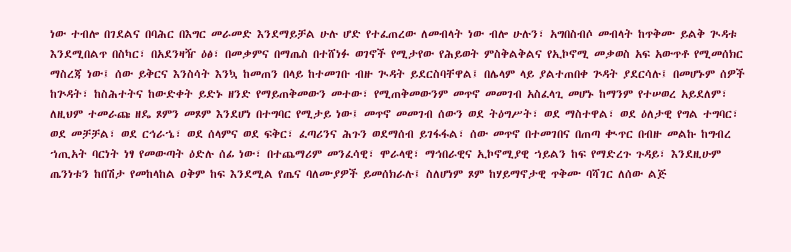ነው ተብሎ በገደልና በባሕር በእግር መራመድ እንደማይቻል ሁሉ ሆድ የተፈጠረው ለመብላት ነው ብሎ ሁሉን፣ አግበስብሶ መብላት ከጥቅሙ ይልቅ ጒዳቱ እንደሚበልጥ በስካር፣ በአደንዛዥ ዕፅ፣ በመቃምና በማጤስ በተሸነፉ ወገኖች የሚታየው የሕይወት ምስቅልቅልና የኢኮኖሚ መቃወስ አፍ አውጥቶ የሚመሰክር ማስረጃ ነው፤ ሰው ይቅርና እንስሳት እንኳ ከመጠን በላይ ከተመገቡ ብዙ ጒዳት ይደርስባቸዋል፤ በሌላም ላይ ያልተጠበቀ ጕዳት ያደርሳሉ፤ በመሆኑም ሰዎች ከጕዳት፣ ከስሕተትና ከውድቀት ይድኑ ዘንድ የማይጠቅመውን መተው፣ የሚጠቅመውንም መጥኖ መመገብ አስፈላጊ መሆኑ ከማንም የተሠወረ አይደለም፣ ለዚህም ተመራጩ ዘዴ ጾምን መጾም እንደሆነ በተግባር የሚታይ ነው፤ መጥኖ መመገብ ሰውን ወደ ትዕግሥት፣ ወደ ማስተዋል፣ ወደ ዕለታዊ የግል ተግባር፣ ወደ መቻቻል፣ ወደ ርኅራኄ፣ ወደ ሰላምና ወደ ፍቅር፣ ፈጣሪንና ሕጉን ወደማሰብ ይገፋፋል፣ ሰው መጥኖ በተመገበና በጠጣ ቊጥር በብዙ መልኩ ከግብረ ኀጢአት ባርነት ነፃ የመውጣት ዕድሉ ሰፊ ነው፣ በተጨማሪም መንፈሳዊ፣ ሞራላዊ፣ ማኅበራዊና ኢኮኖሚያዊ ኀይልን ከፍ የማድረጉ ጉዳይ፣ እንደዚሁም ጤንነቱን ከበሽታ የመከላከል ዐቅም ከፍ እንደሚል የጤና ባለሙያዎች ይመሰክራሉ፤ ስለሆነም ጾም ከሃይማኖታዊ ጥቅሙ ባሻገር ለሰው ልጅ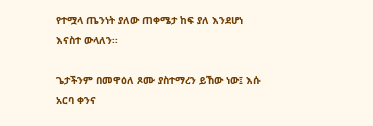የተሟላ ጤንነት ያለው ጠቀሜታ ከፍ ያለ እንደሆነ እናስተ ውላለን፡፡

ጌታችንም በመዋዕለ ጾሙ ያስተማረን ይኸው ነው፤ እሱ አርባ ቀንና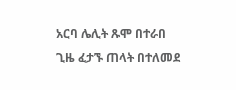አርባ ሌሊት ጹሞ በተራበ ጊዜ ፈታኙ ጠላት በተለመደ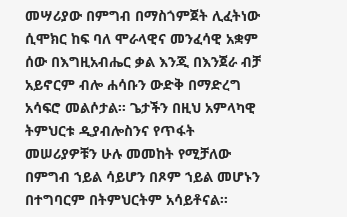መሣሪያው በምግብ በማስጎምጀት ሊፈትነው ሲሞክር ከፍ ባለ ሞራላዊና መንፈሳዊ አቋም ሰው በእግዚአብሔር ቃል እንጂ በእንጀራ ብቻ አይኖርም ብሎ ሐሳቡን ውድቅ በማድረግ አሳፍሮ መልሶታል፡፡ ጌታችን በዚህ አምላካዊ ትምህርቱ ዲያብሎስንና የጥፋት መሠሪያዎቹን ሁሉ መመከት የሚቻለው በምግብ ኀይል ሳይሆን በጾም ኀይል መሆኑን በተግባርም በትምህርትም አሳይቶናል፡፡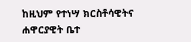ከዚህም የተነሣ ክርስቶሳዊትና ሐዋርያዊት ቤተ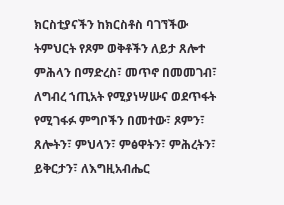ክርስቲያናችን ከክርስቶስ ባገኘችው ትምህርት የጾም ወቅቶችን ለይታ ጸሎተ ምሕላን በማድረስ፣ መጥኖ በመመገብ፣ ለግብረ ኀጢአት የሚያነሣሡና ወደጥፋት የሚገፋፉ ምግቦችን በመተው፣ ጾምን፣ ጸሎትን፣ ምህላን፣ ምፅዋትን፣ ምሕረትን፣ ይቅርታን፣ ለእግዚአብሔር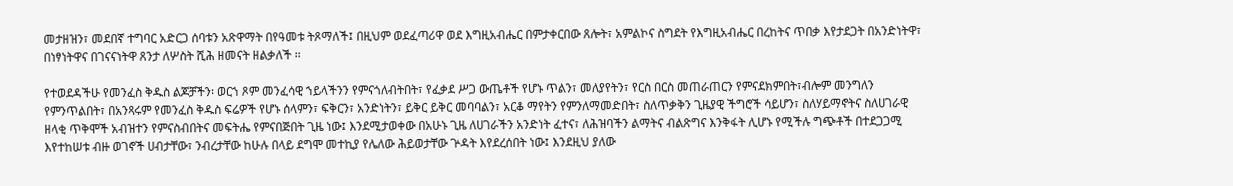መታዘዝን፣ መደበኛ ተግባር አድርጋ ሰባቱን አጽዋማት በየዓመቱ ትጾማለች፤ በዚህም ወደፈጣሪዋ ወደ እግዚአብሔር በምታቀርበው ጸሎት፣ አምልኮና ስግደት የእግዚአብሔር በረከትና ጥበቃ እየታደጋት በአንድነትዋ፣ በነፃነትዋና በገናናነትዋ ጸንታ ለሦስት ሺሕ ዘመናት ዘልቃለች ፡፡

የተወደዳችሁ የመንፈስ ቅዱስ ልጆቻችን፡ ወርኀ ጾም መንፈሳዊ ኀይላችንን የምናጎለብትበት፣ የፈቃደ ሥጋ ውጤቶች የሆኑ ጥልን፣ መለያየትን፣ የርስ በርስ መጠራጠርን የምናደክምበት፣ብሎም መንግለን የምንጥልበት፣ በአንጻሩም የመንፈስ ቅዱስ ፍሬዎች የሆኑ ሰላምን፣ ፍቅርን፣ አንድነትን፣ ይቅር ይቅር መባባልን፣ አርቆ ማየትን የምንለማመድበት፣ ስለጥቃቅን ጊዜያዊ ችግሮች ሳይሆን፣ ስለሃይማኖትና ስለሀገራዊ ዘላቂ ጥቅሞች አብዝተን የምናስብበትና መፍትሔ የምናበጅበት ጊዜ ነው፤ እንደሚታወቀው በአሁኑ ጊዜ ለሀገራችን አንድነት ፈተና፣ ለሕዝባችን ልማትና ብልጽግና እንቅፋት ሊሆኑ የሚችሉ ግጭቶች በተደጋጋሚ እየተከሠቱ ብዙ ወገኖች ሀብታቸው፣ ንብረታቸው ከሁሉ በላይ ደግሞ መተኪያ የሌለው ሕይወታቸው ጕዳት እየደረሰበት ነው፤ እንደዚህ ያለው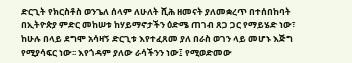ድርጊት የክርስቶስ ወንጌለ ሰላም ለሁለት ሺሕ ዘመናት ያለመቋረጥ በተሰበከባት በኢትዮጵያ ምድር መከሠቱ ከሃይማኖታችን ዕድሜ ጠገብ ጸጋ ጋር የማይሄድ ነው፣ ከሁሉ በላይ ደግሞ አሳዛኝ ድርጊቱ እየተፈጸመ ያለ በራስ ወገን ላይ መሆኑ እጅግ የሚያሳፍር ነው፡፡ እየጎዳም ያለው ራሳችንን ነው፤ የሚወድመው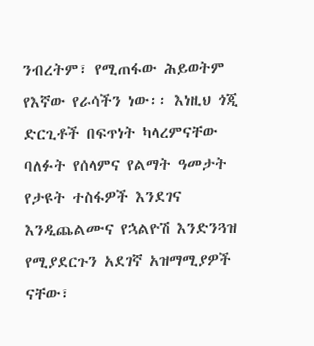ንብረትም፣ የሚጠፋው ሕይወትም የእኛው የራሳችን ነው፡፡ እነዚህ ጎጂ ድርጊቶች በፍጥነት ካላረምናቸው ባለፉት የሰላምና የልማት ዓመታት የታዩት ተስፋዎች እንደገና እንዲጨልሙና የኋልዮሽ እንድንጓዝ የሚያደርጉን አደገኛ አዝማሚያዎች ናቸው፣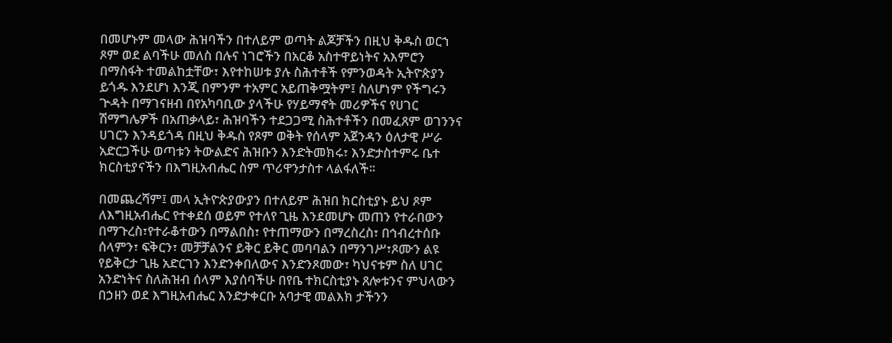በመሆኑም መላው ሕዝባችን በተለይም ወጣት ልጆቻችን በዚህ ቅዱስ ወርኀ ጾም ወደ ልባችሁ መለስ በሉና ነገሮችን በአርቆ አስተዋይነትና አእምሮን በማስፋት ተመልከቷቸው፣ እየተከሠቱ ያሉ ስሕተቶች የምንወዳት ኢትዮጵያን ይጎዱ እንደሆነ እንጂ በምንም ተአምር አይጠቅሟትም፤ ስለሆነም የችግሩን ጕዳት በማገናዘብ በየአካባቢው ያላችሁ የሃይማኖት መሪዎችና የሀገር ሽማግሌዎች በአጠቃላይ፣ ሕዝባችን ተደጋጋሚ ስሕተቶችን በመፈጸም ወገንንና ሀገርን እንዳይጎዳ በዚህ ቅዱስ የጾም ወቅት የሰላም አጀንዳን ዕለታዊ ሥራ አድርጋችሁ ወጣቱን ትውልድና ሕዝቡን እንድትመክሩ፣ እንድታስተምሩ ቤተ ክርስቲያናችን በእግዚአብሔር ስም ጥሪዋንታስተ ላልፋለች፡፡

በመጨረሻም፤ መላ ኢትዮጵያውያን በተለይም ሕዝበ ክርስቲያኑ ይህ ጾም ለእግዚአብሔር የተቀደሰ ወይም የተለየ ጊዜ እንደመሆኑ መጠን የተራበውን በማጉረስ፣የተራቆተውን በማልበስ፣ የተጠማውን በማረስረስ፣ በኅብረተሰቡ ሰላምን፣ ፍቅርን፣ መቻቻልንና ይቅር ይቅር መባባልን በማንገሥ፣ጾሙን ልዩ የይቅርታ ጊዜ አድርገን እንድንቀበለውና እንድንጾመው፣ ካህናቱም ስለ ሀገር አንድነትና ስለሕዝብ ሰላም እያሰባችሁ በየቤ ተክርስቲያኑ ጸሎቱንና ምህላውን በኃዘን ወደ እግዚአብሔር እንድታቀርቡ አባታዊ መልእክ ታችንን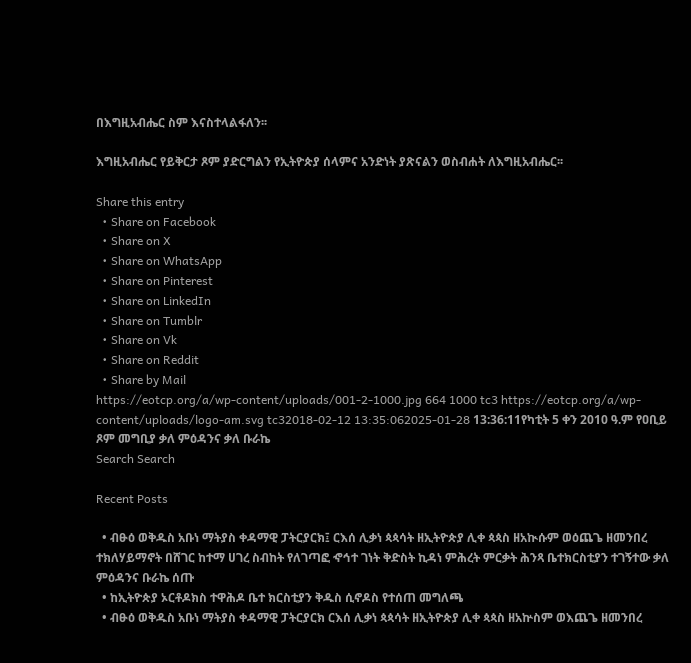በእግዚአብሔር ስም እናስተላልፋለን፡፡

እግዚአብሔር የይቅርታ ጾም ያድርግልን የኢትዮጵያ ሰላምና አንድነት ያጽናልን ወስብሐት ለእግዚአብሔር፡፡

Share this entry
  • Share on Facebook
  • Share on X
  • Share on WhatsApp
  • Share on Pinterest
  • Share on LinkedIn
  • Share on Tumblr
  • Share on Vk
  • Share on Reddit
  • Share by Mail
https://eotcp.org/a/wp-content/uploads/001-2-1000.jpg 664 1000 tc3 https://eotcp.org/a/wp-content/uploads/logo-am.svg tc32018-02-12 13:35:062025-01-28 13:36:11የካቲት 5 ቀን 2010 ዓ.ም የዐቢይ ጾም መግቢያ ቃለ ምዕዳንና ቃለ ቡራኬ
Search Search

Recent Posts

  • ብፁዕ ወቅዱስ አቡነ ማትያስ ቀዳማዊ ፓትርያርክ፤ ርእሰ ሊቃነ ጳጳሳት ዘኢትዮጵያ ሊቀ ጳጳስ ዘአኲሱም ወዕጨጌ ዘመንበረ ተክለሃይማኖት በሸገር ከተማ ሀገረ ስብከት የለገጣፎ ኆኅተ ገነት ቅድስት ኪዳነ ምሕረት ምርቃት ሕንጻ ቤተክርስቲያን ተገኝተው ቃለ ምዕዳንና ቡራኬ ሰጡ
  • ከኢትዮጵያ ኦርቶዶክስ ተዋሕዶ ቤተ ክርስቲያን ቅዱስ ሲኖዶስ የተሰጠ መግለጫ
  • ብፁዕ ወቅዱስ አቡነ ማትያስ ቀዳማዊ ፓትርያርክ ርእሰ ሊቃነ ጳጳሳት ዘኢትዮጵያ ሊቀ ጳጳስ ዘአኵስም ወእጨጌ ዘመንበረ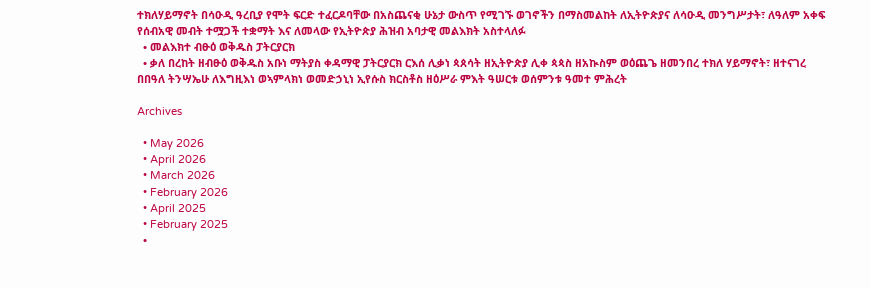ተክለሃይማኖት በሳዑዲ ዓረቢያ የሞት ፍርድ ተፈርዶባቸው በአስጨናቂ ሁኔታ ውስጥ የሚገኙ ወገኖችን በማስመልከት ለኢትዮጵያና ለሳዑዲ መንግሥታት፣ ለዓለም አቀፍ የሰብአዊ መብት ተሟጋች ተቋማት እና ለመላው የኢትዮጵያ ሕዝብ አባታዊ መልእክት አስተላለፉ
  • መልእክተ ብፁዕ ወቅዱስ ፓትርያርክ
  • ቃለ በረከት ዘብፁዕ ወቅዱስ አቡነ ማትያስ ቀዳማዊ ፓትርያርክ ርእሰ ሊቃነ ጳጰሳት ዘኢትዮጵያ ሊቀ ጳጳስ ዘአኲስም ወዕጨጌ ዘመንበረ ተክለ ሃይማኖት፣ ዘተናገረ በበዓለ ትንሣኤሁ ለእግዚእነ ወኣምላክነ ወመድኃኒነ ኢየሱስ ክርስቶስ ዘዕሥራ ምእት ዓሠርቱ ወሰምንቱ ዓመተ ምሕረት

Archives

  • May 2026
  • April 2026
  • March 2026
  • February 2026
  • April 2025
  • February 2025
  •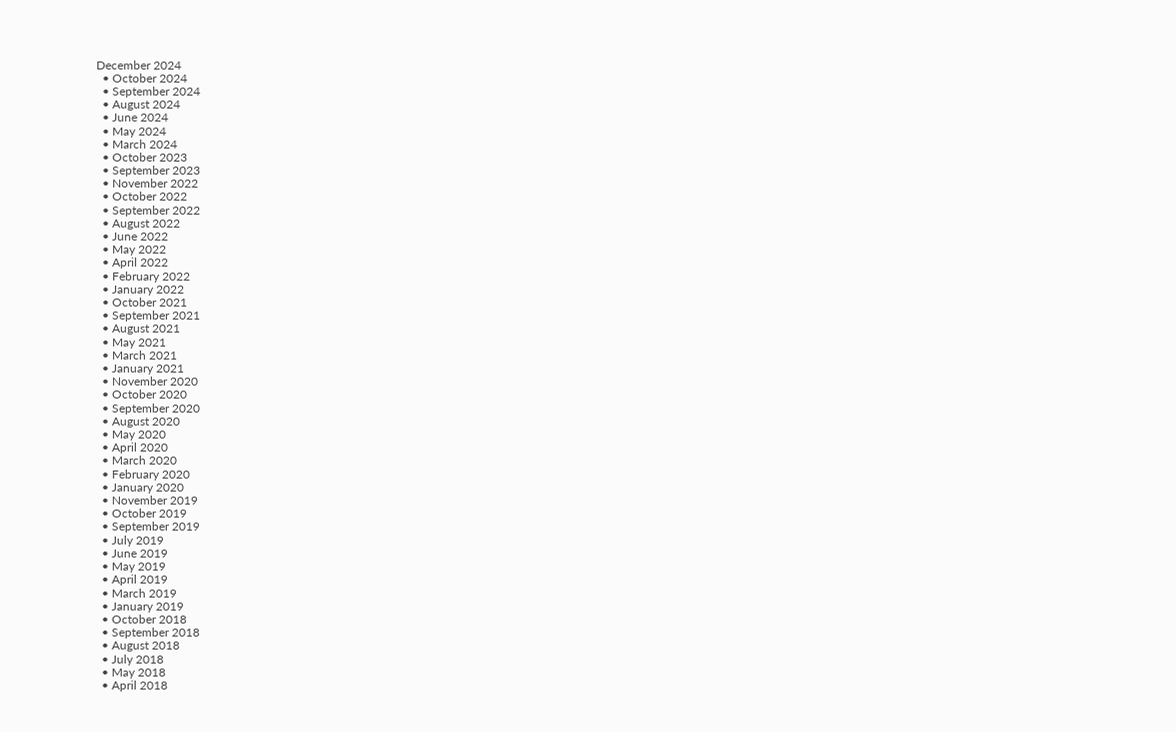December 2024
  • October 2024
  • September 2024
  • August 2024
  • June 2024
  • May 2024
  • March 2024
  • October 2023
  • September 2023
  • November 2022
  • October 2022
  • September 2022
  • August 2022
  • June 2022
  • May 2022
  • April 2022
  • February 2022
  • January 2022
  • October 2021
  • September 2021
  • August 2021
  • May 2021
  • March 2021
  • January 2021
  • November 2020
  • October 2020
  • September 2020
  • August 2020
  • May 2020
  • April 2020
  • March 2020
  • February 2020
  • January 2020
  • November 2019
  • October 2019
  • September 2019
  • July 2019
  • June 2019
  • May 2019
  • April 2019
  • March 2019
  • January 2019
  • October 2018
  • September 2018
  • August 2018
  • July 2018
  • May 2018
  • April 2018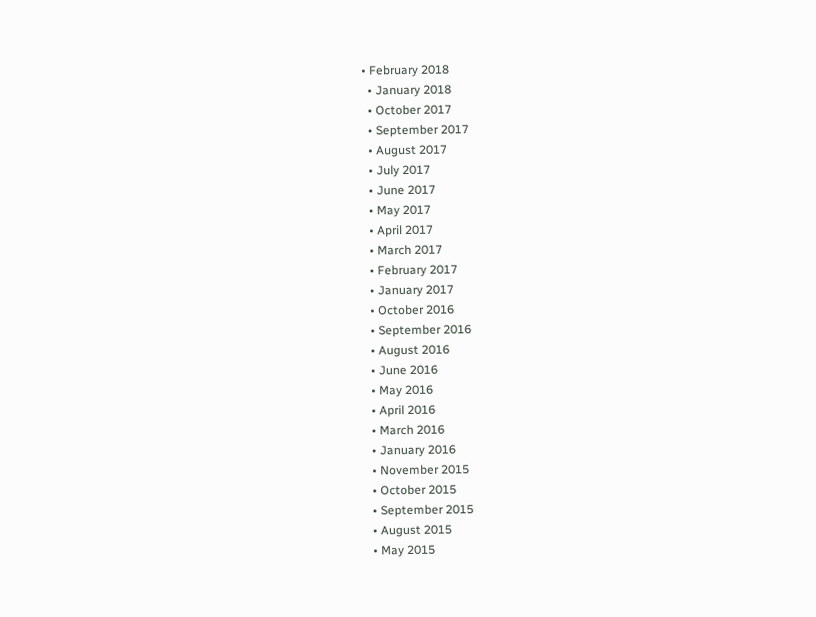• February 2018
  • January 2018
  • October 2017
  • September 2017
  • August 2017
  • July 2017
  • June 2017
  • May 2017
  • April 2017
  • March 2017
  • February 2017
  • January 2017
  • October 2016
  • September 2016
  • August 2016
  • June 2016
  • May 2016
  • April 2016
  • March 2016
  • January 2016
  • November 2015
  • October 2015
  • September 2015
  • August 2015
  • May 2015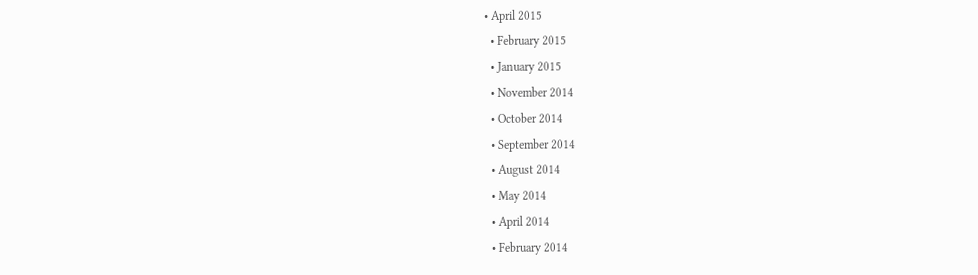• April 2015
  • February 2015
  • January 2015
  • November 2014
  • October 2014
  • September 2014
  • August 2014
  • May 2014
  • April 2014
  • February 2014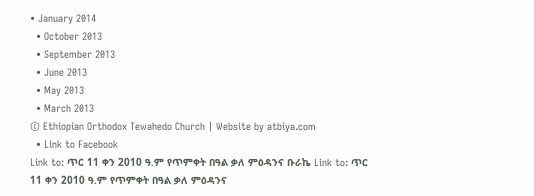• January 2014
  • October 2013
  • September 2013
  • June 2013
  • May 2013
  • March 2013
© Ethiopian Orthodox Tewahedo Church | Website by atbiya.com
  • Link to Facebook
Link to: ጥር 11 ቀን 2010 ዓ.ም የጥምቀት በዓል ቃለ ምዕዳንና ቡራኬ Link to: ጥር 11 ቀን 2010 ዓ.ም የጥምቀት በዓል ቃለ ምዕዳንና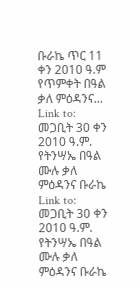ቡራኬ ጥር 11 ቀን 2010 ዓ.ም የጥምቀት በዓል ቃለ ምዕዳንና... Link to: መጋቢት 30 ቀን 2010 ዓ.ም. የትንሣኤ በዓል ሙሉ ቃለ ምዕዳንና ቡራኬ Link to: መጋቢት 30 ቀን 2010 ዓ.ም. የትንሣኤ በዓል ሙሉ ቃለ ምዕዳንና ቡራኬ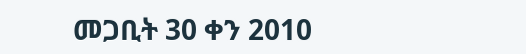መጋቢት 30 ቀን 2010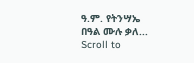ዓ.ም. የትንሣኤ በዓል ሙሉ ቃለ...
Scroll to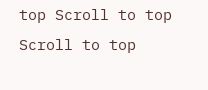top Scroll to top Scroll to top